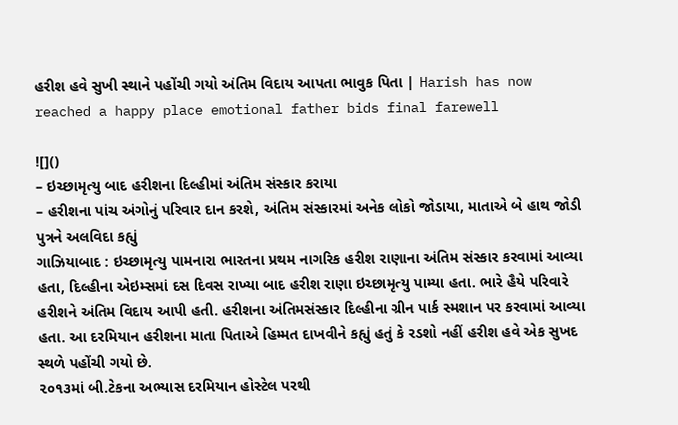હરીશ હવે સુખી સ્થાને પહોંચી ગયો અંતિમ વિદાય આપતા ભાવુક પિતા | Harish has now reached a happy place emotional father bids final farewell

![]()
– ઇચ્છામૃત્યુ બાદ હરીશના દિલ્હીમાં અંતિમ સંસ્કાર કરાયા
– હરીશના પાંચ અંગોનું પરિવાર દાન કરશે, અંતિમ સંસ્કારમાં અનેક લોકો જોડાયા, માતાએ બે હાથ જોડી પુત્રને અલવિદા કહ્યું
ગાઝિયાબાદ : ઇચ્છામૃત્યુ પામનારા ભારતના પ્રથમ નાગરિક હરીશ રાણાના અંતિમ સંસ્કાર કરવામાં આવ્યા હતા, દિલ્હીના એઇમ્સમાં દસ દિવસ રાખ્યા બાદ હરીશ રાણા ઇચ્છામૃત્યુ પામ્યા હતા. ભારે હૈયે પરિવારે હરીશને અંતિમ વિદાય આપી હતી. હરીશના અંતિમસંસ્કાર દિલ્હીના ગ્રીન પાર્ક સ્મશાન પર કરવામાં આવ્યા હતા. આ દરમિયાન હરીશના માતા પિતાએ હિમ્મત દાખવીને કહ્યું હતું કે રડશો નહીં હરીશ હવે એક સુખદ સ્થળે પહોંચી ગયો છે.
૨૦૧૩માં બી.ટેકના અભ્યાસ દરમિયાન હોસ્ટેલ પરથી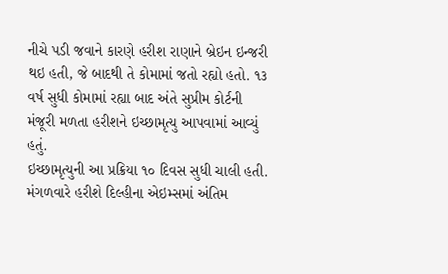નીચે પડી જવાને કારણે હરીશ રાણાને બ્રેઇન ઇન્જરી થઇ હતી, જે બાદથી તે કોમામાં જતો રહ્યો હતો. ૧૩ વર્ષ સુધી કોમામાં રહ્યા બાદ અંતે સુપ્રીમ કોર્ટની મંજૂરી મળતા હરીશને ઇચ્છામૃત્યુ આપવામાં આવ્યું હતું.
ઇચ્છામૃત્યુની આ પ્રક્રિયા ૧૦ દિવસ સુધી ચાલી હતી. મંગળવારે હરીશે દિલ્હીના એઇમ્સમાં અંતિમ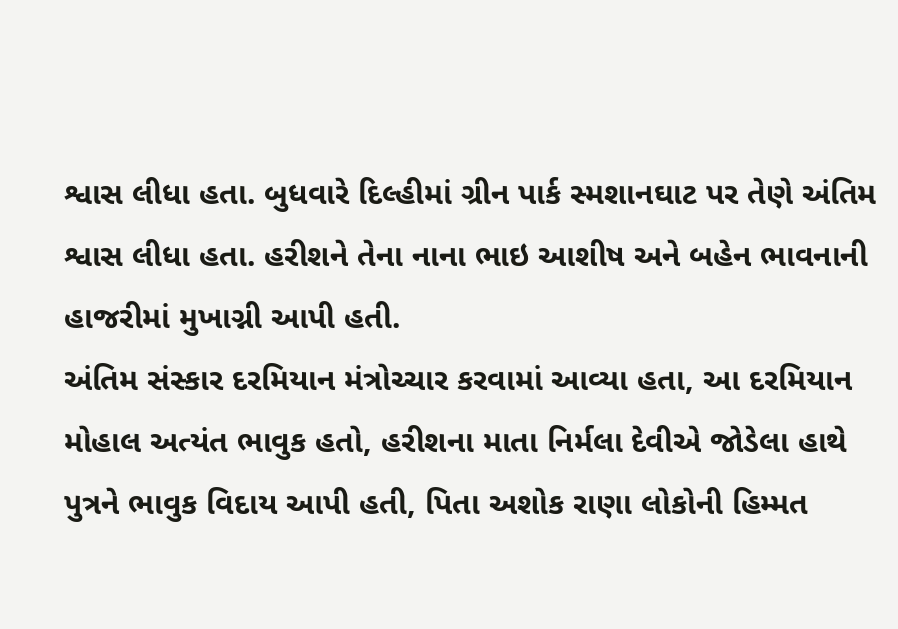શ્વાસ લીધા હતા. બુધવારે દિલ્હીમાં ગ્રીન પાર્ક સ્મશાનઘાટ પર તેણે અંતિમ શ્વાસ લીધા હતા. હરીશને તેના નાના ભાઇ આશીષ અને બહેન ભાવનાની હાજરીમાં મુખાગ્ની આપી હતી.
અંતિમ સંસ્કાર દરમિયાન મંત્રોચ્ચાર કરવામાં આવ્યા હતા, આ દરમિયાન મોહાલ અત્યંત ભાવુક હતો, હરીશના માતા નિર્મલા દેવીએ જોડેલા હાથે પુત્રને ભાવુક વિદાય આપી હતી, પિતા અશોક રાણા લોકોની હિમ્મત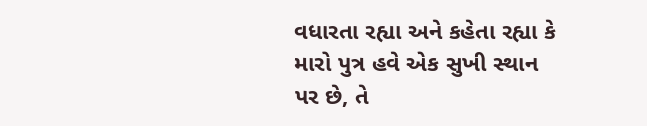વધારતા રહ્યા અને કહેતા રહ્યા કે મારો પુત્ર હવે એક સુખી સ્થાન પર છે, તે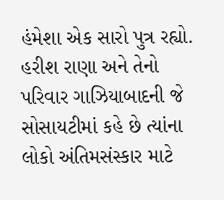હંમેશા એક સારો પુત્ર રહ્યો.
હરીશ રાણા અને તેનો પરિવાર ગાઝિયાબાદની જે સોસાયટીમાં કહે છે ત્યાંના લોકો અંતિમસંસ્કાર માટે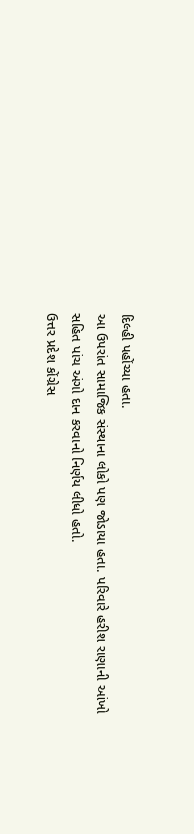દિલ્હી પહોંચ્યા હતા.
આ ઉપરાંત સામાજિક સંસ્થાના લોકો પણ જોડાયા હતા. પરિવારે હરીશ રાણાની આંખો સહિત પાંચ અંગો દાન કરવાનો નિર્ણય લીધો હતો.
ઉત્તર પ્રદેશ કોંગ્રેસ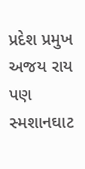પ્રદેશ પ્રમુખ અજય રાય પણ સ્મશાનઘાટ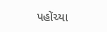પહોંચ્યા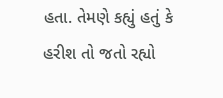હતા. તેમણે કહ્યું હતું કે હરીશ તો જતો રહ્યો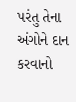પરંતુ તેના અંગોને દાન કરવાનો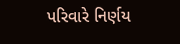પરિવારે નિર્ણય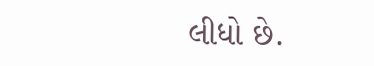લીધો છે.